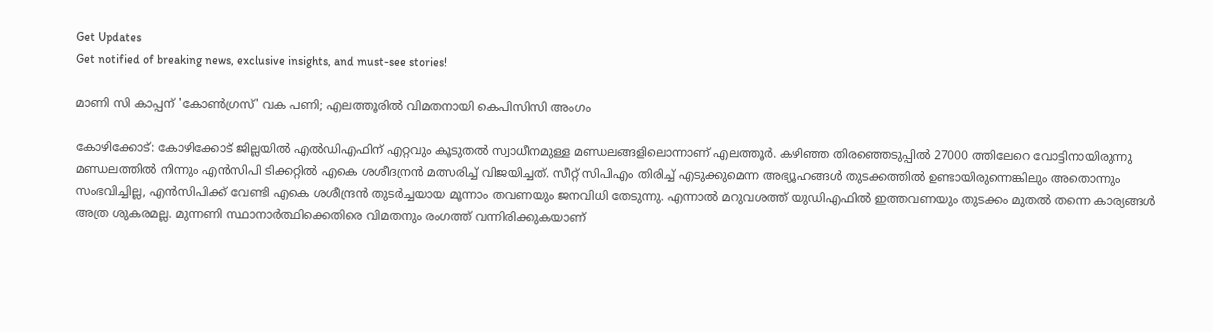Get Updates
Get notified of breaking news, exclusive insights, and must-see stories!

മാണി സി കാപ്പന് 'കോണ്‍ഗ്രസ്' വക പണി; എലത്തൂരില്‍ വിമതനായി കെപിസിസി അംഗം

കോഴിക്കോട്: കോഴിക്കോട് ജില്ലയില്‍ എല്‍ഡിഎഫിന് എറ്റവും കൂടുതല്‍ സ്വാധീനമുള്ള മണ്ഡലങ്ങളിലൊന്നാണ് എലത്തൂര്‍. കഴിഞ്ഞ തിരഞ്ഞെടുപ്പില്‍ 27000 ത്തിലേറെ വോട്ടിനായിരുന്നു മണ്ഡലത്തില്‍ നിന്നും എന്‍സിപി ടിക്കറ്റില്‍ എകെ ശശീദന്രന്‍ മത്സരിച്ച് വിജയിച്ചത്. സീറ്റ് സിപിഎം തിരിച്ച് എടുക്കുമെന്ന അഭ്യൂഹങ്ങള്‍ തുടക്കത്തില്‍ ഉണ്ടായിരുന്നെങ്കിലും അതൊന്നും സംഭവിച്ചില്ല, എന്‍സിപിക്ക് വേണ്ടി എകെ ശശീന്ദ്രന്‍ തുടര്‍ച്ചയായ മൂന്നാം തവണയും ജനവിധി തേടുന്നു. എന്നാല്‍ മറുവശത്ത് യുഡിഎഫില്‍ ഇത്തവണയും തുടക്കം മുതല്‍ തന്നെ കാര്യങ്ങള്‍ അത്ര ശുകരമല്ല. മുന്നണി സ്ഥാനാര്‍ത്ഥിക്കെതിരെ വിമതനും രംഗത്ത് വന്നിരിക്കുകയാണ്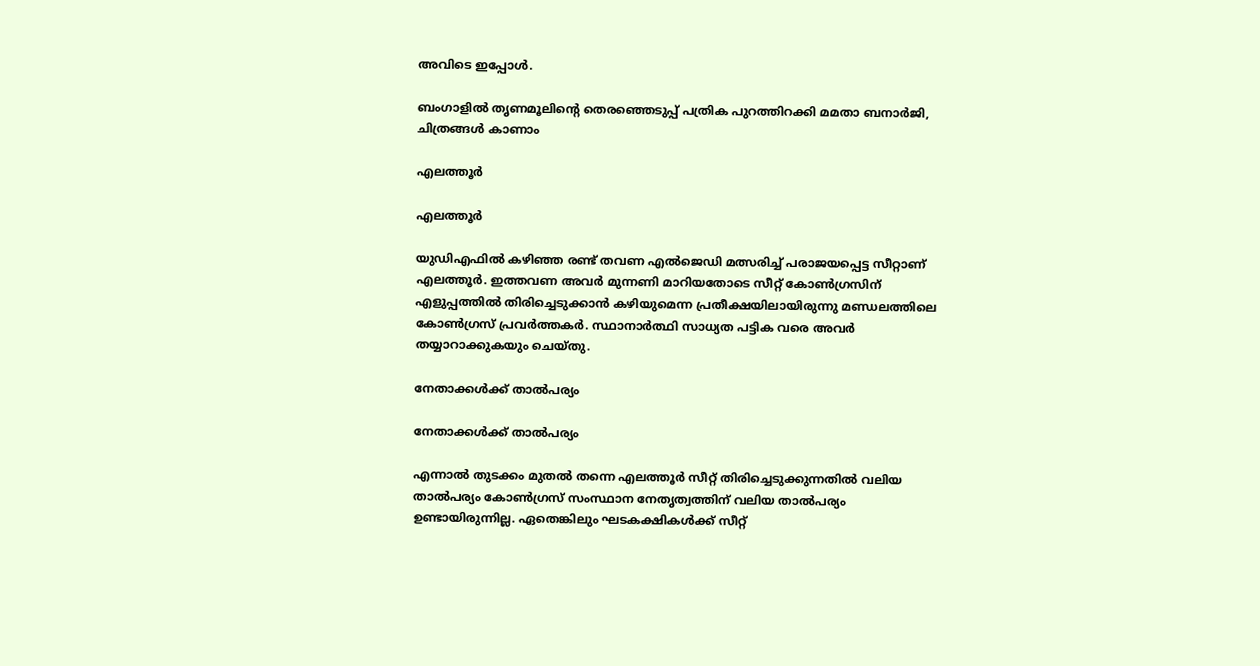അവിടെ ഇപ്പോള്‍.

ബംഗാളില്‍ തൃണമൂലിന്റെ തെരഞ്ഞെടുപ്പ് പത്രിക പുറത്തിറക്കി മമതാ ബനാര്‍ജി, ചിത്രങ്ങള്‍ കാണാം

എലത്തൂര്‍

എലത്തൂര്‍

യുഡിഎഫില്‍ കഴിഞ്ഞ രണ്ട് തവണ എല്‍ജെഡി മത്സരിച്ച് പരാജയപ്പെട്ട സീറ്റാണ് എലത്തൂര്‍. ഇത്തവണ അവര്‍ മുന്നണി മാറിയതോടെ സീറ്റ് കോണ്‍ഗ്രസിന് എളുപ്പത്തില്‍ തിരിച്ചെടുക്കാന്‍ കഴിയുമെന്ന പ്രതീക്ഷയിലായിരുന്നു മണ്ഡലത്തിലെ കോണ്‍ഗ്രസ് പ്രവര്‍ത്തകര്‍. സ്ഥാനാര്‍ത്ഥി സാധ്യത പട്ടിക വരെ അവര്‍ തയ്യാറാക്കുകയും ചെയ്തു.

നേതാക്കള്‍ക്ക് താല്‍പര്യം

നേതാക്കള്‍ക്ക് താല്‍പര്യം

എന്നാല്‍ തുടക്കം മുതല്‍ തന്നെ എലത്തൂര്‍ സീറ്റ് തിരിച്ചെടുക്കുന്നതില്‍ വലിയ താല്‍പര്യം കോണ്‍ഗ്രസ് സംസ്ഥാന നേതൃത്വത്തിന് വലിയ താല്‍പര്യം ഉണ്ടായിരുന്നില്ല. ഏതെങ്കിലും ഘടകക്ഷികള്‍ക്ക് സീറ്റ്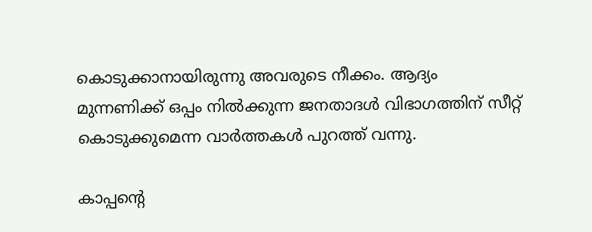കൊടുക്കാനായിരുന്നു അവരുടെ നീക്കം. ആദ്യം മുന്നണിക്ക് ഒപ്പം നില്‍ക്കുന്ന ജനതാദള്‍ വിഭാഗത്തിന് സീറ്റ് കൊടുക്കുമെന്ന വാര്‍ത്തകള്‍ പുറത്ത് വന്നു.

കാപ്പന്‍റെ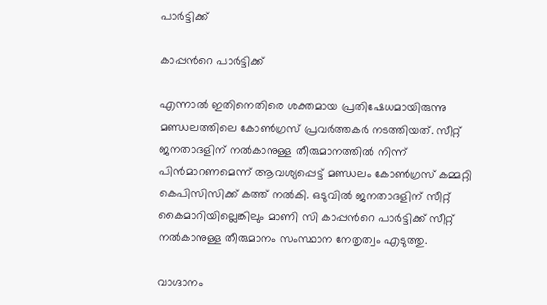പാര്‍ട്ടിക്ക്

കാപ്പന്‍റെ പാര്‍ട്ടിക്ക്

എന്നാല്‍ ഇതിനെതിരെ ശക്തമായ പ്രതിഷേധമായിരുന്നു മണ്ഡലത്തിലെ കോണ്‍ഗ്രസ് പ്രവര്‍ത്തകര്‍ നടത്തിയത്. സീറ്റ് ജനതാദളിന് നല്‍കാനുള്ള തീരുമാനത്തില്‍ നിന്ന് പിന്‍മാറണമെന്ന് ആവശ്യപ്പെട്ട് മണ്ഡലം കോണ്‍ഗ്രസ് കമ്മറ്റി കെപിസിസിക്ക് കത്ത് നല്‍കി. ഒടുവില്‍ ജനതാദളിന് സീറ്റ് കൈമാറിയില്ലെങ്കിലും മാണി സി കാപ്പന്‍റെ പാര്‍ട്ടിക്ക് സീറ്റ് നല്‍കാനുള്ള തീരുമാനം സംസ്ഥാന നേതൃത്വം എടുത്തു.

വാഗ്ദാനം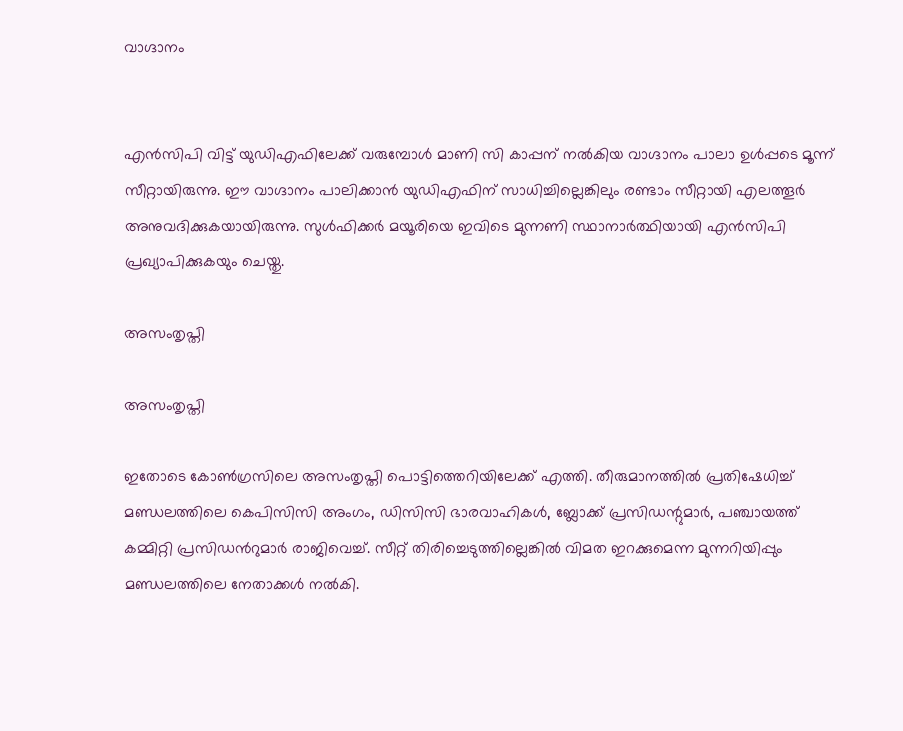വാഗ്ദാനം


എന്‍സിപി വിട്ട് യുഡിഎഫിലേക്ക് വരുമ്പോള്‍ മാണി സി കാപ്പന് നല്‍കിയ വാഗ്ദാനം പാലാ ഉള്‍പ്പടെ മൂന്ന് സീറ്റായിരുന്നു. ഈ വാഗ്ദാനം പാലിക്കാന്‍ യുഡിഎഫിന് സാധിച്ചില്ലെങ്കിലും രണ്ടാം സീറ്റായി എലത്തൂര്‍ അനുവദിക്കുകയായിരുന്നു. സുള്‍ഫിക്കര്‍ മയൂരിയെ ഇവിടെ മുന്നണി സ്ഥാനാര്‍ത്ഥിയായി എന്‍സിപി പ്രഖ്യാപിക്കുകയും ചെയ്തു.

അസംതൃപ്തി

അസംതൃപ്തി

ഇതോടെ കോണ്‍ഗ്രസിലെ അസംതൃപ്തി പൊട്ടിത്തെറിയിലേക്ക് എത്തി. തീരുമാനത്തില്‍ പ്രതിഷേധിച്ച് മണ്ഡലത്തിലെ കെപിസിസി അംഗം, ഡിസിസി ഭാരവാഹികൾ, ബ്ലോക്ക് പ്രസിഡന്റുമാർ, പഞ്ചായത്ത് കമ്മിറ്റി പ്രസിഡന്‍റുമാര്‍ രാജിവെച്ച്. സീറ്റ് തിരിച്ചെടുത്തില്ലെങ്കില്‍ വിമത ഇറക്കുമെന്ന മുന്നറിയിപ്പും മണ്ഡലത്തിലെ നേതാക്കള്‍ നല്‍കി.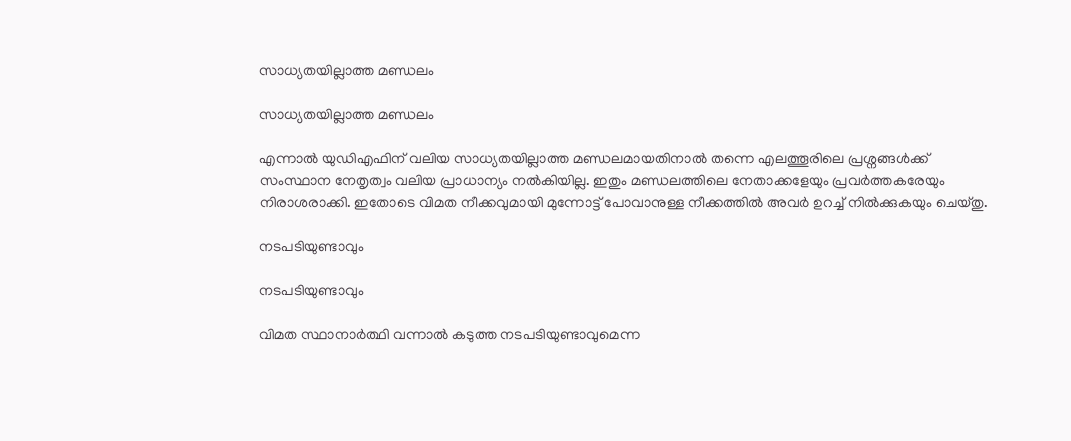സാധ്യതയില്ലാത്ത മണ്ഡലം

സാധ്യതയില്ലാത്ത മണ്ഡലം

എന്നാല്‍ യുഡിഎഫിന് വലിയ സാധ്യതയില്ലാത്ത മണ്ഡലമായതിനാല്‍ തന്നെ എലത്തൂരിലെ പ്രശ്നങ്ങള്‍ക്ക് സംസ്ഥാന നേതൃത്വം വലിയ പ്രാധാന്യം നല്‍കിയില്ല. ഇതും മണ്ഡലത്തിലെ നേതാക്കളേയും പ്രവര്‍ത്തകരേയും നിരാശരാക്കി. ഇതോടെ വിമത നീക്കവുമായി മുന്നോട്ട് പോവാനുള്ള നീക്കത്തില്‍ അവര്‍ ഉറച്ച് നില്‍ക്കുകയും ചെയ്തു.

നടപടിയുണ്ടാവും

നടപടിയുണ്ടാവും

വിമത സ്ഥാനാര്‍ത്ഥി വന്നാല്‍ കടുത്ത നടപടിയുണ്ടാവുമെന്ന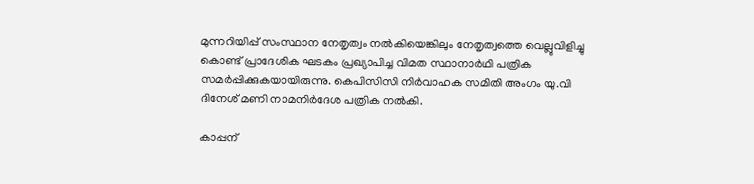മുന്നറിയിപ്പ് സംസ്ഥാന നേതൃത്വം നല്‍കിയെങ്കിലും നേതൃത്വത്തെ വെല്ലുവിളിച്ചു കൊണ്ട് പ്രാദേശിക ഘടകം പ്രഖ്യാപിച്ച വിമത സ്ഥാനാർഥി പത്രിക സമർപ്പിക്കുകയായിരുന്നു. കെപിസിസി നിർവാഹക സമിതി അംഗം യു.വി ദിനേശ് മണി നാമനിർദേശ പത്രിക നൽകി.

കാപ്പന്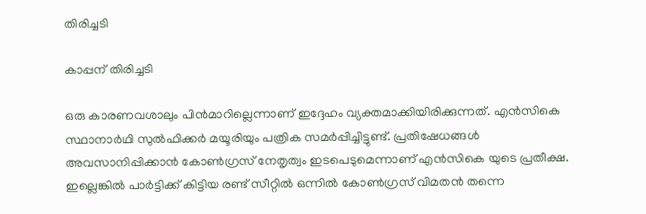തിരിച്ചടി

കാപ്പന് തിരിച്ചടി

ഒരു കാരണവശാലും പിന്‍മാറില്ലെന്നാണ് ഇദ്ദേഹം വ്യക്തമാക്കിയിരിക്കുന്നത്. എൻസികെ സ്ഥാനാർഥി സുൽഫിക്കർ മയൂരിയും പത്രിക സമര്‍പ്പിച്ചിട്ടുണ്ട്. പ്രതിഷേധങ്ങൾ അവസാനിപ്പിക്കാൻ കോൺഗ്രസ് നേതൃത്വം ഇടപെടുമെന്നാണ് എൻസികെ യുടെ പ്രതീക്ഷ. ഇല്ലെങ്കില്‍ പാര്‍ട്ടിക്ക് കിട്ടിയ രണ്ട് സീറ്റില്‍ ഒന്നില്‍ കോണ്‍ഗ്രസ് വിമതന്‍ തന്നെ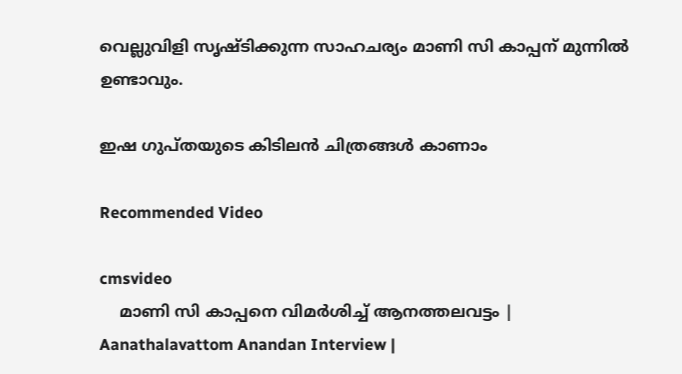വെല്ലുവിളി സൃഷ്ടിക്കുന്ന സാഹചര്യം മാണി സി കാപ്പന് മുന്നില്‍ ഉണ്ടാവും.

ഇഷ ഗുപ്തയുടെ കിടിലന്‍ ചിത്രങ്ങള്‍ കാണാം

Recommended Video

cmsvideo
    മാണി സി കാപ്പനെ വിമർശിച്ച് ആനത്തലവട്ടം | Aanathalavattom Anandan Interview |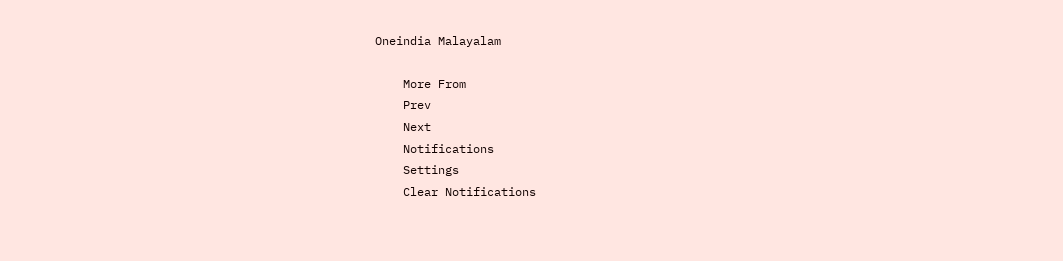Oneindia Malayalam

    More From
    Prev
    Next
    Notifications
    Settings
    Clear Notifications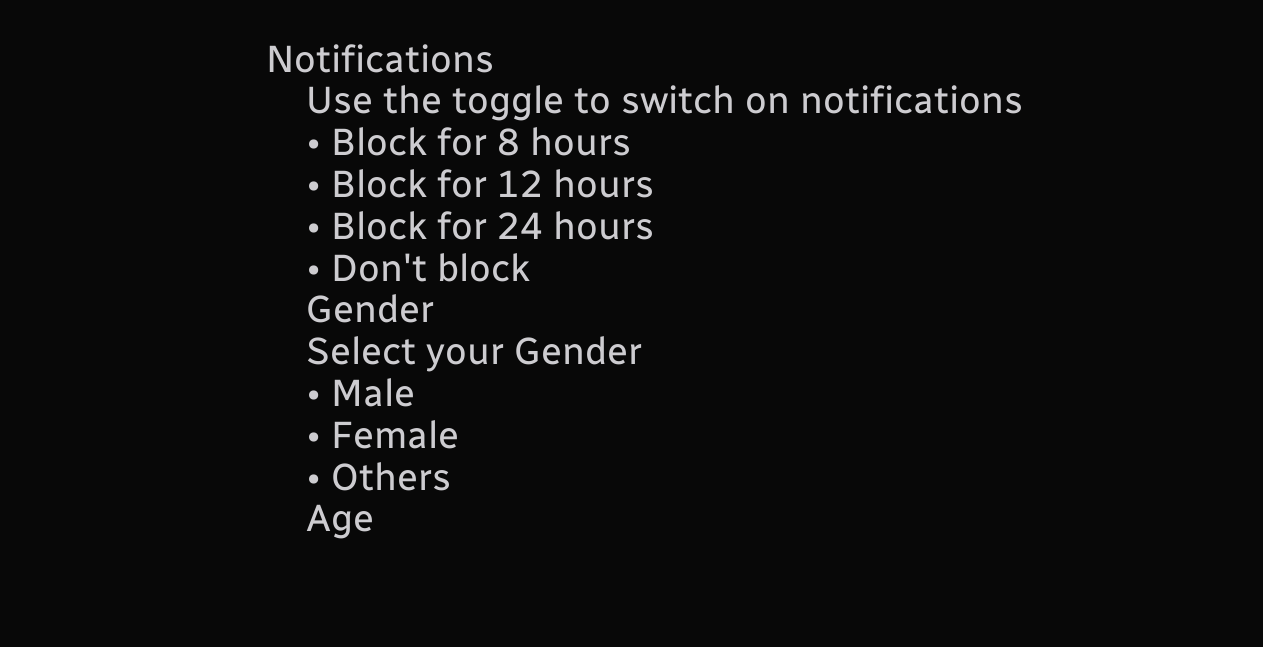Notifications
    Use the toggle to switch on notifications
    • Block for 8 hours
    • Block for 12 hours
    • Block for 24 hours
    • Don't block
    Gender
    Select your Gender
    • Male
    • Female
    • Others
    Age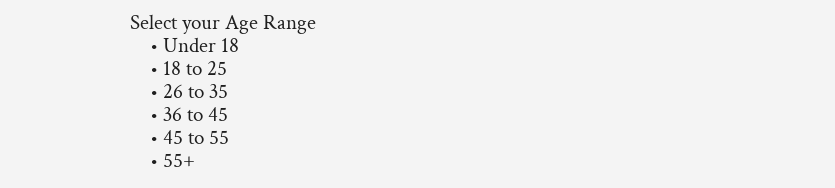Select your Age Range
    • Under 18
    • 18 to 25
    • 26 to 35
    • 36 to 45
    • 45 to 55
    • 55+